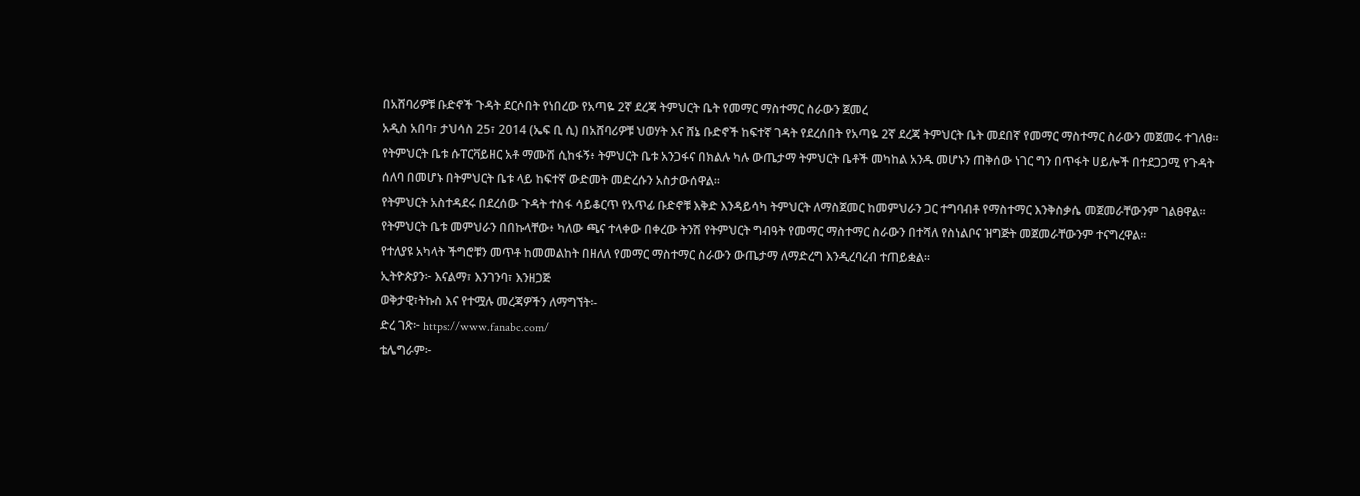በአሸባሪዎቹ ቡድኖች ጉዳት ደርሶበት የነበረው የአጣዬ 2ኛ ደረጃ ትምህርት ቤት የመማር ማስተማር ስራውን ጀመረ
አዲስ አበባ፣ ታህሳስ 25፣ 2014 (ኤፍ ቢ ሲ) በአሸባሪዎቹ ህወሃት እና ሸኔ ቡድኖች ከፍተኛ ገዳት የደረሰበት የአጣዬ 2ኛ ደረጃ ትምህርት ቤት መደበኛ የመማር ማስተማር ስራውን መጀመሩ ተገለፀ፡፡
የትምህርት ቤቱ ሱፐርቫይዘር አቶ ማሙሽ ሲከፋኝ፥ ትምህርት ቤቱ አንጋፋና በክልሉ ካሉ ውጤታማ ትምህርት ቤቶች መካከል አንዱ መሆኑን ጠቅሰው ነገር ግን በጥፋት ሀይሎች በተደጋጋሚ የጉዳት ሰለባ በመሆኑ በትምህርት ቤቱ ላይ ከፍተኛ ውድመት መድረሱን አስታውሰዋል፡፡
የትምህርት አስተዳደሩ በደረሰው ጉዳት ተስፋ ሳይቆርጥ የአጥፊ ቡድኖቹ እቅድ እንዳይሳካ ትምህርት ለማስጀመር ከመምህራን ጋር ተግባብቶ የማስተማር እንቅስቃሴ መጀመራቸውንም ገልፀዋል፡፡
የትምህርት ቤቱ መምህራን በበኩላቸው፥ ካለው ጫና ተላቀው በቀረው ትንሽ የትምህርት ግብዓት የመማር ማስተማር ስራውን በተሻለ የስነልቦና ዝግጅት መጀመራቸውንም ተናግረዋል፡፡
የተለያዩ አካላት ችግሮቹን መጥቶ ከመመልከት በዘለለ የመማር ማስተማር ስራውን ውጤታማ ለማድረግ እንዲረባረብ ተጠይቋል፡፡
ኢትዮጵያን፦ እናልማ፣ እንገንባ፣ እንዘጋጅ
ወቅታዊ፣ትኩስ እና የተሟሉ መረጃዎችን ለማግኘት፡-
ድረ ገጽ፦ https://www.fanabc.com/
ቴሌግራም፦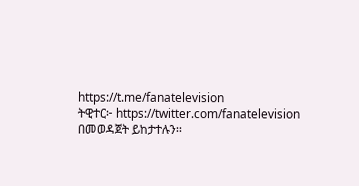https://t.me/fanatelevision
ትዊተር፦ https://twitter.com/fanatelevision በመወዳጀት ይከታተሉን፡፡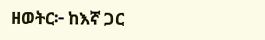ዘወትር፦ ከእኛ ጋር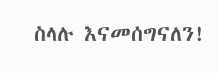ስላሉ እናመሰግናለን!